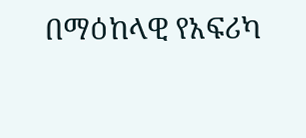በማዕከላዊ የአፍሪካ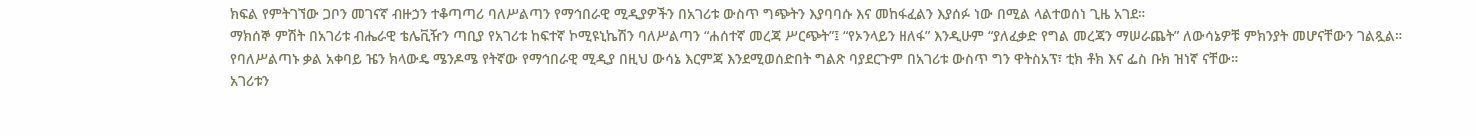ክፍል የምትገኘው ጋቦን መገናኛ ብዙኃን ተቆጣጣሪ ባለሥልጣን የማኅበራዊ ሚዲያዎችን በአገሪቱ ውስጥ ግጭትን እያባባሱ እና መከፋፈልን እያሰፉ ነው በሚል ላልተወሰነ ጊዜ አገደ።
ማክሰኞ ምሽት በአገሪቱ ብሔራዊ ቴሌቪዥን ጣቢያ የአገሪቱ ከፍተኛ ኮሚዩኒኬሽን ባለሥልጣን “ሐሰተኛ መረጃ ሥርጭት”፤ “የኦንላይን ዘለፋ” እንዲሁም “ያለፈቃድ የግል መረጃን ማሠራጨት” ለውሳኔዎቹ ምክንያት መሆናቸውን ገልጿል።
የባለሥልጣኑ ቃል አቀባይ ዤን ክላውዴ ሜንዶሜ የትኛው የማኅበራዊ ሚዲያ በዚህ ውሳኔ እርምጃ እንደሚወሰድበት ግልጽ ባያደርጉም በአገሪቱ ውስጥ ግን ዋትስአፕ፣ ቲክ ቶክ እና ፌስ ቡክ ዝነኛ ናቸው።
አገሪቱን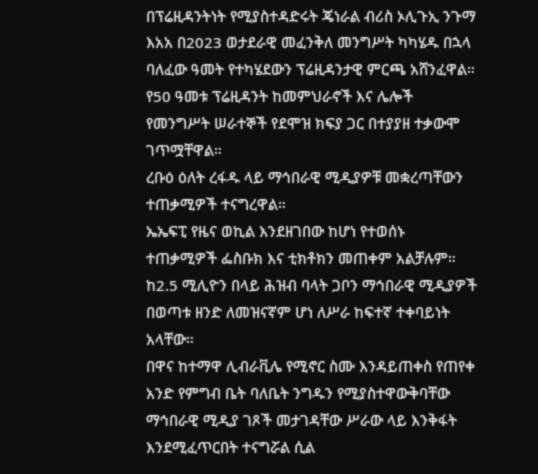በፕሬዚዳንትነት የሚያስተዳድሩት ጄነራል ብሪስ ኦሊጉኢ ንጉማ እአአ በ2023 ወታደራዊ መፈንቅለ መንግሥት ካካሄዱ በኋላ ባለፈው ዓመት የተካሄደውን ፕሬዚዳንታዊ ምርጫ አሸንፈዋል።
የ50 ዓመቱ ፕሬዚዳንት ከመምህራኖች እና ሌሎች የመንግሥት ሠራተኞች የደሞዝ ክፍያ ጋር በተያያዘ ተቃውሞ ገጥሟቸዋል።
ረቡዕ ዕለት ረፋዱ ላይ ማኅበራዊ ሚዲያዎቹ መቋረጣቸውን ተጠቃሚዎች ተናግረዋል።
ኤኤፍፒ የዜና ወኪል እንደዘገበው ከሆነ የተወሰኑ ተጠቃሚዎች ፌስቡክ እና ቲክቶክን መጠቀም አልቻሉም።
ከ2.5 ሚሊዮን በላይ ሕዝብ ባላት ጋቦን ማኅበራዊ ሚዲያዎች በወጣቱ ዘንድ ለመዝናኛም ሆነ ለሥራ ከፍተኛ ተቀባይነት አላቸው።
በዋና ከተማዋ ሊብራቪሌ የሚኖር ስሙ እንዳይጠቀስ የጠየቀ አንድ የምግብ ቤት ባለቤት ንግዱን የሚያስተዋውቅባቸው ማኅበራዊ ሚዲያ ገጾች መታገዳቸው ሥራው ላይ እንቅፋት እንደሚፈጥርበት ተናግሯል ሲል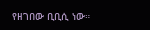የዘገበው ቢቢሲ ነው።